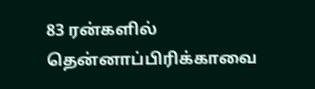83 ரன்களில் தென்னாப்பிரிக்காவை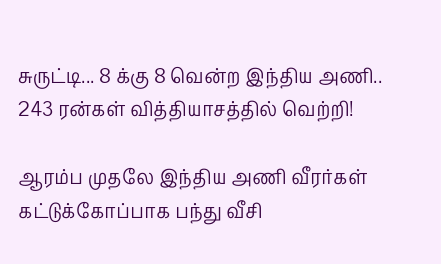சுருட்டி... 8 க்கு 8 வென்ற இந்திய அணி.. 243 ரன்கள் வித்தியாசத்தில் வெற்றி!

ஆரம்ப முதலே இந்திய அணி வீரர்கள் கட்டுக்கோப்பாக பந்து வீசி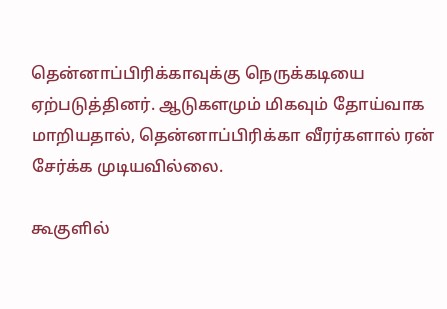தென்னாப்பிரிக்காவுக்கு நெருக்கடியை ஏற்படுத்தினர். ஆடுகளமும் மிகவும் தோய்வாக மாறியதால், தென்னாப்பிரிக்கா வீரர்களால் ரன் சேர்க்க முடியவில்லை.

கூகுளில்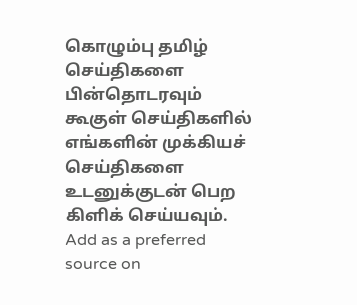கொழும்பு தமிழ் செய்திகளை பின்தொடரவும் கூகுள் செய்திகளில் எங்களின் முக்கியச் செய்திகளை உடனுக்குடன் பெற கிளிக் செய்யவும். Add as a preferred source on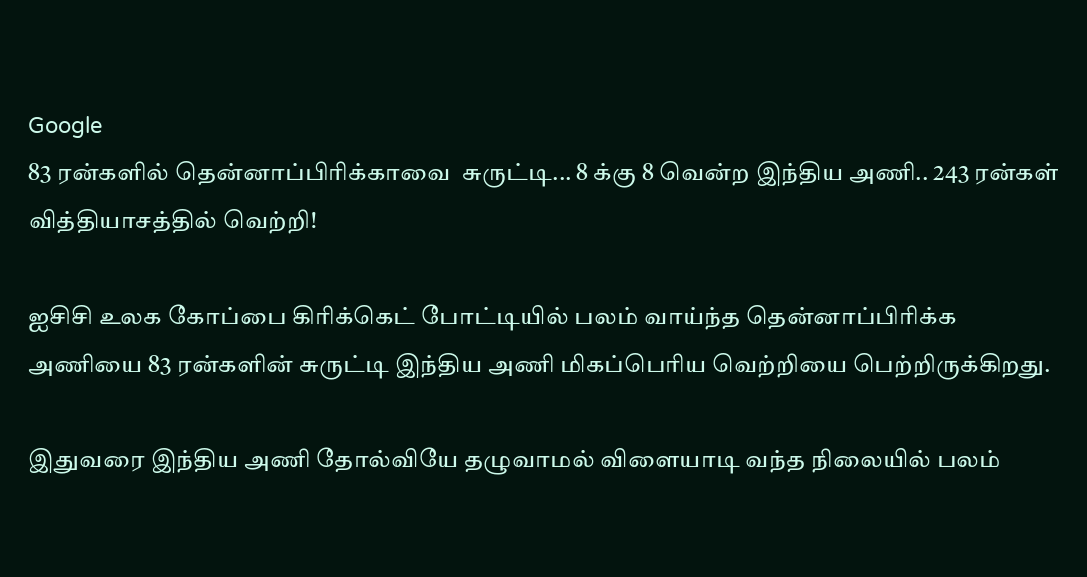Google
83 ரன்களில் தென்னாப்பிரிக்காவை  சுருட்டி... 8 க்கு 8 வென்ற இந்திய அணி.. 243 ரன்கள் வித்தியாசத்தில் வெற்றி!

ஐசிசி உலக கோப்பை கிரிக்கெட் போட்டியில் பலம் வாய்ந்த தென்னாப்பிரிக்க அணியை 83 ரன்களின் சுருட்டி இந்திய அணி மிகப்பெரிய வெற்றியை பெற்றிருக்கிறது.

இதுவரை இந்திய அணி தோல்வியே தழுவாமல் விளையாடி வந்த நிலையில் பலம்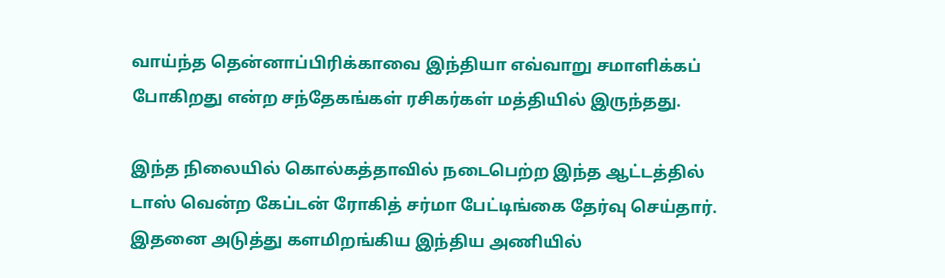வாய்ந்த தென்னாப்பிரிக்காவை இந்தியா எவ்வாறு சமாளிக்கப் போகிறது என்ற சந்தேகங்கள் ரசிகர்கள் மத்தியில் இருந்தது.

இந்த நிலையில் கொல்கத்தாவில் நடைபெற்ற இந்த ஆட்டத்தில் டாஸ் வென்ற கேப்டன் ரோகித் சர்மா பேட்டிங்கை தேர்வு செய்தார். இதனை அடுத்து களமிறங்கிய இந்திய அணியில்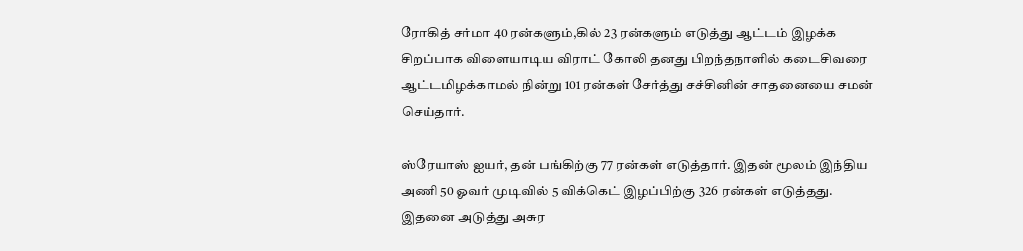ரோகித் சர்மா 40 ரன்களும்,கில் 23 ரன்களும் எடுத்து ஆட்டம் இழக்க சிறப்பாக விளையாடிய விராட் கோலி தனது பிறந்தநாளில் கடைசிவரை ஆட்டமிழக்காமல் நின்று 101 ரன்கள் சேர்த்து சச்சினின் சாதனையை சமன் செய்தார்.

ஸ்ரேயாஸ் ஐயர், தன் பங்கிற்கு 77 ரன்கள் எடுத்தார். இதன் மூலம் இந்திய அணி 50 ஓவர் முடிவில் 5 விக்கெட் இழப்பிற்கு 326 ரன்கள் எடுத்தது. இதனை அடுத்து அசுர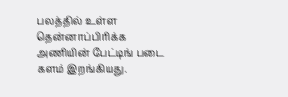பலத்தில் உள்ள தென்னாப்பிரிக்க அணியின் பேட்டிங் படை களம் இறங்கியது.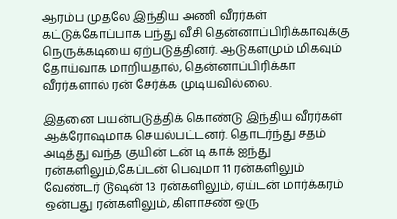ஆரம்ப முதலே இந்திய அணி வீரர்கள் கட்டுக்கோப்பாக பந்து வீசி தென்னாப்பிரிக்காவுக்கு நெருக்கடியை ஏற்படுத்தினர். ஆடுகளமும் மிகவும் தோய்வாக மாறியதால், தென்னாப்பிரிக்கா வீரர்களால் ரன் சேர்க்க முடியவில்லை.

இதனை பயன்படுத்திக் கொண்டு இந்திய வீரர்கள் ஆக்ரோஷமாக செயல்பட்டனர். தொடர்ந்து சதம் அடித்து வந்த குயின் டன் டி காக் ஐந்து ரன்களிலும்,கேப்டன் பெவுமா 11 ரன்களிலும் வேண்டர் டூஷன் 13 ரன்களிலும், ஏய்டன் மார்க்கரம் ஒன்பது ரன்களிலும், கிளாசண் ஒரு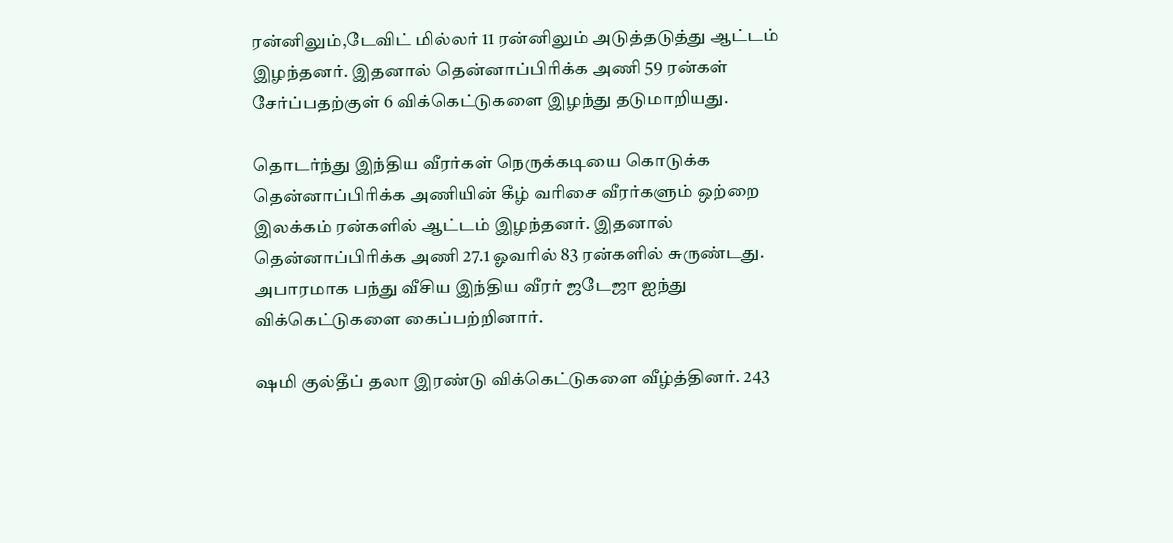ரன்னிலும்,டேவிட் மில்லர் 11 ரன்னிலும் அடுத்தடுத்து ஆட்டம் இழந்தனர். இதனால் தென்னாப்பிரிக்க அணி 59 ரன்கள் சேர்ப்பதற்குள் 6 விக்கெட்டுகளை இழந்து தடுமாறியது.

தொடர்ந்து இந்திய வீரர்கள் நெருக்கடியை கொடுக்க தென்னாப்பிரிக்க அணியின் கீழ் வரிசை வீரர்களும் ஒற்றை இலக்கம் ரன்களில் ஆட்டம் இழந்தனர். இதனால் தென்னாப்பிரிக்க அணி 27.1 ஓவரில் 83 ரன்களில் சுருண்டது. அபாரமாக பந்து வீசிய இந்திய வீரர் ஜடேஜா ஐந்து விக்கெட்டுகளை கைப்பற்றினார்.

ஷமி குல்தீப் தலா இரண்டு விக்கெட்டுகளை வீழ்த்தினர். 243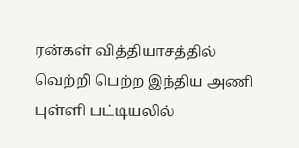ரன்கள் வித்தியாசத்தில் வெற்றி பெற்ற இந்திய அணி புள்ளி பட்டியலில்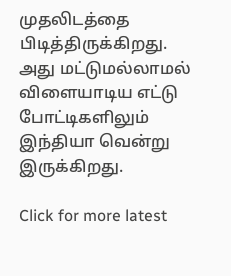முதலிடத்தை பிடித்திருக்கிறது. அது மட்டுமல்லாமல் விளையாடிய எட்டு போட்டிகளிலும் இந்தியா வென்று இருக்கிறது.

Click for more latest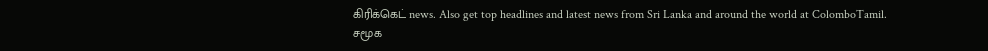கிரிக்கெட் news. Also get top headlines and latest news from Sri Lanka and around the world at ColomboTamil.
சமூக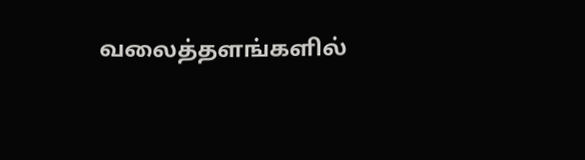வலைத்தளங்களில்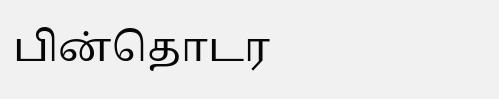பின்தொடர